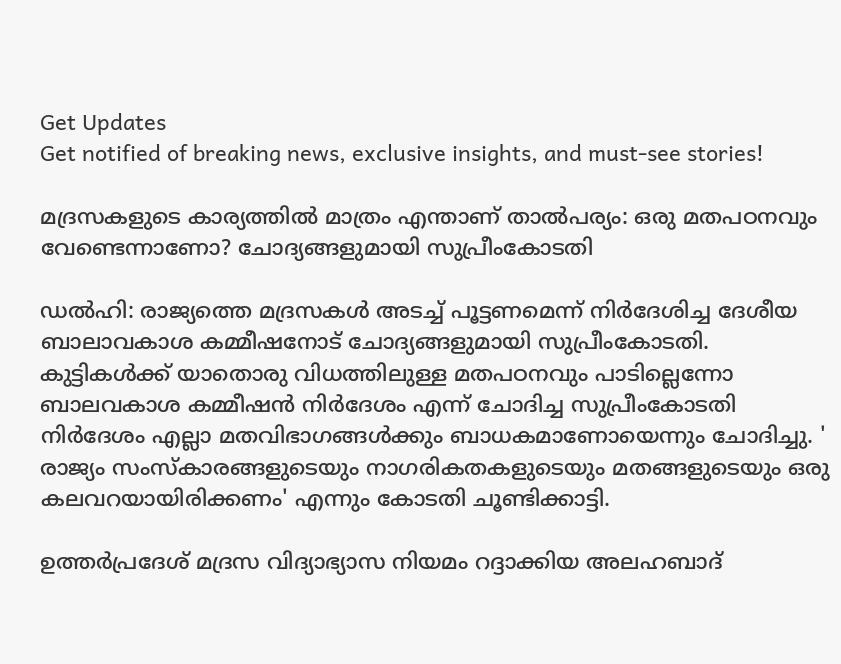Get Updates
Get notified of breaking news, exclusive insights, and must-see stories!

മദ്രസകളുടെ കാര്യത്തില്‍ മാത്രം എന്താണ് താല്‍പര്യം: ഒരു മതപഠനവും വേണ്ടെന്നാണോ? ചോദ്യങ്ങളുമായി സുപ്രീംകോടതി

ഡല്‍ഹി: രാജ്യത്തെ മദ്രസകള്‍ അടച്ച് പൂട്ടണമെന്ന് നിർദേശിച്ച ദേശീയ ബാലാവകാശ കമ്മീഷനോട് ചോദ്യങ്ങളുമായി സുപ്രീംകോടതി. കുട്ടികള്‍ക്ക് യാതൊരു വിധത്തിലുള്ള മതപഠനവും പാടില്ലെന്നോ ബാലവകാശ കമ്മീഷന്‍ നിർദേശം എന്ന് ചോദിച്ച സുപ്രീംകോടതി നിർദേശം എല്ലാ മതവിഭാഗങ്ങള്‍ക്കും ബാധകമാണോയെന്നും ചോദിച്ചു. ' രാജ്യം സംസ്കാരങ്ങളുടെയും നാഗരികതകളുടെയും മതങ്ങളുടെയും ഒരു കലവറയായിരിക്കണം' എന്നും കോടതി ചൂണ്ടിക്കാട്ടി.

ഉത്തർപ്രദേശ് മദ്രസ വിദ്യാഭ്യാസ നിയമം റദ്ദാക്കിയ അലഹബാദ്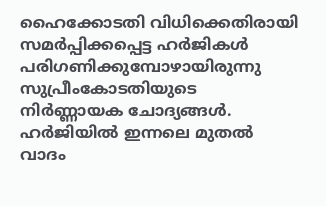ഹൈക്കോടതി വിധിക്കെതിരായി സമർപ്പിക്കപ്പെട്ട ഹർജികള്‍ പരിഗണിക്കുമ്പോഴായിരുന്നു സുപ്രീംകോടതിയുടെ നിർണ്ണായക ചോദ്യങ്ങള്‍. ഹർജിയില്‍ ഇന്നലെ മുതല്‍ വാദം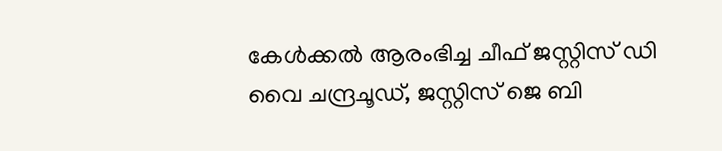കേള്‍ക്കല്‍ ആരംഭിച്ച ചീഫ് ജസ്റ്റിസ് ഡി വൈ ചന്ദ്രചൂഡ്, ജസ്റ്റിസ് ജെ ബി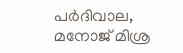പർദിവാല, മനോജ് മിശ്ര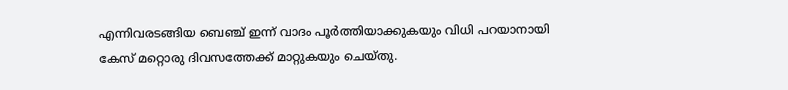എന്നിവരടങ്ങിയ ബെഞ്ച് ഇന്ന് വാദം പൂർത്തിയാക്കുകയും വിധി പറയാനായി കേസ് മറ്റൊരു ദിവസത്തേക്ക് മാറ്റുകയും ചെയ്തു.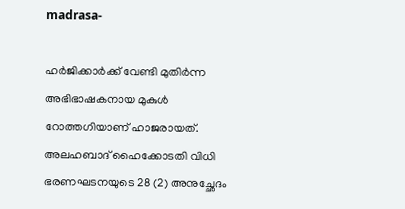madrasa-

ഹർജിക്കാർക്ക് വേണ്ടി മുതിർന്ന അഭിഭാഷകനായ മുകുൾ റോത്തഗിയാണ് ഹാജരായത്. അലഹബാദ് ഹൈക്കോടതി വിധി ഭരണഘടനയുടെ 28 (2) അനുച്ഛേദം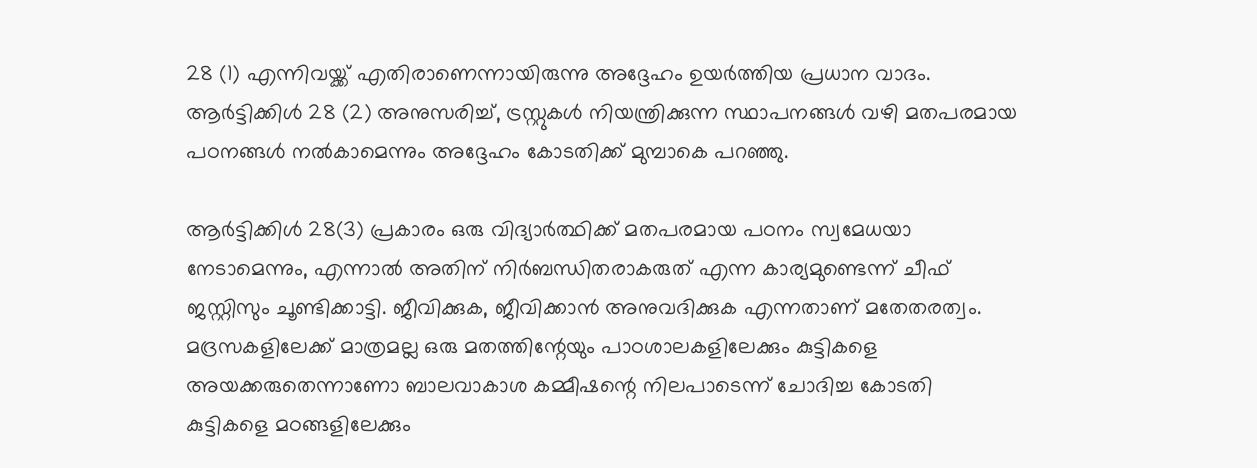28 (1) എന്നിവയ്ക്ക് എതിരാണെന്നായിരുന്നു അദ്ദേഹം ഉയർത്തിയ പ്രധാന വാദം. ആർട്ടിക്കിൾ 28 (2) അനുസരിച്ച്, ട്രസ്റ്റുകൾ നിയന്ത്രിക്കുന്ന സ്ഥാപനങ്ങൾ വഴി മതപരമായ പഠനങ്ങള്‍ നൽകാമെന്നും അദ്ദേഹം കോടതിക്ക് മുമ്പാകെ പറഞ്ഞു.

ആർട്ടിക്കിൾ 28(3) പ്രകാരം ഒരു വിദ്യാർത്ഥിക്ക് മതപരമായ പഠനം സ്വമേധയാ നേടാമെന്നും, എന്നാല്‍ അതിന് നിർബന്ധിതരാകരുത് എന്ന കാര്യമുണ്ടെന്ന് ചീഫ് ജസ്റ്റിസും ചൂണ്ടിക്കാട്ടി. ജീവിക്കുക, ജീവിക്കാന്‍ അനുവദിക്കുക എന്നതാണ് മതേതരത്വം. മദ്രസകളിലേക്ക് മാത്രമല്ല ഒരു മതത്തിന്റേയും പാഠശാലകളിലേക്കും കുട്ടികളെ അയക്കരുതെന്നാണോ ബാലവാകാശ കമ്മീഷന്റെ നിലപാടെന്ന് ചോദിച്ച കോടതി കുട്ടികളെ മഠങ്ങളിലേക്കും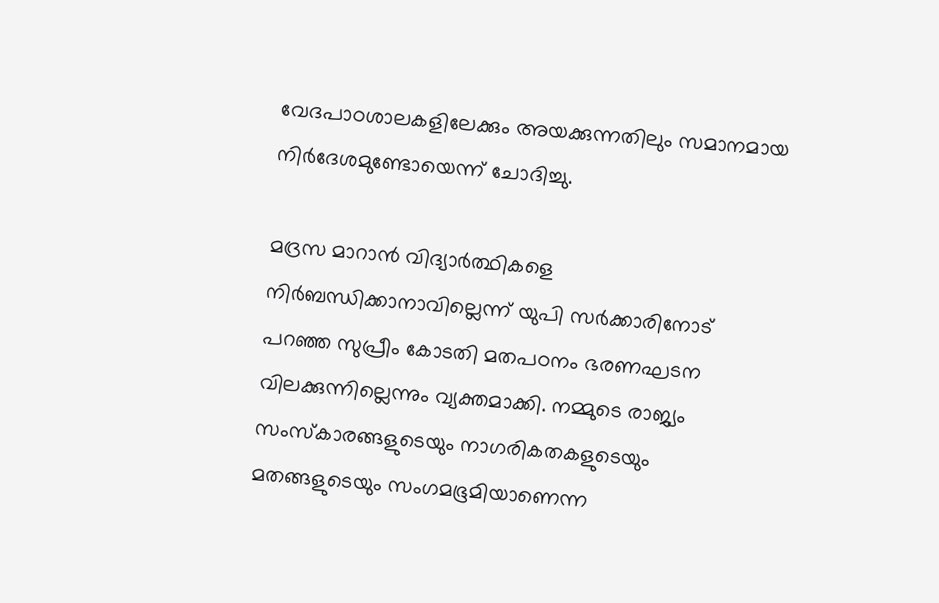വേദപാഠശാലകളിലേക്കും അയക്കുന്നതിലും സമാനമായ നിർദേശമുണ്ടോയെന്ന് ചോദിച്ചു.

മദ്രസ മാറാന്‍ വിദ്യാര്‍ത്ഥികളെ നിര്‍ബന്ധിക്കാനാവില്ലെന്ന് യുപി സര്‍ക്കാരിനോട് പറഞ്ഞ സുപ്രീം കോടതി മതപഠനം ഭരണഘടന വിലക്കുന്നില്ലെന്നും വ്യക്തമാക്കി. നമ്മുടെ രാജ്യം സംസ്കാരങ്ങളുടെയും നാഗരികതകളുടെയും മതങ്ങളുടെയും സംഗമഭൂമിയാണെന്ന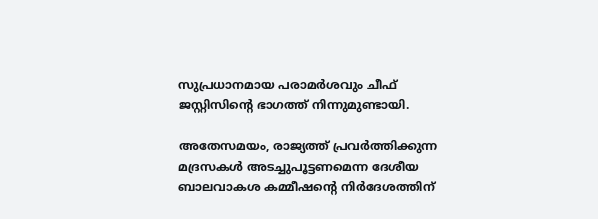സുപ്രധാനമായ പരാമർശവും ചീഫ് ജസ്റ്റിസിന്റെ ഭാഗത്ത് നിന്നുമുണ്ടായി.

അതേസമയം, രാജ്യത്ത് പ്രവർത്തിക്കുന്ന മദ്രസകള്‍ അടച്ചുപൂട്ടണമെന്ന ദേശീയ ബാലവാകശ കമ്മീഷന്റെ നിർദേശത്തിന്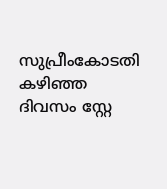സുപ്രീംകോടതി കഴിഞ്ഞ ദിവസം സ്റ്റേ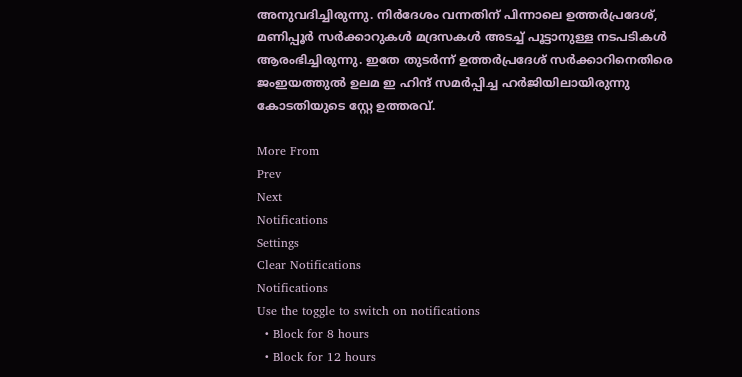അനുവദിച്ചിരുന്നു. നിർദേശം വന്നതിന് പിന്നാലെ ഉത്തർപ്രദേശ്, മണിപ്പൂർ സർക്കാറുകള്‍ മദ്രസകള്‍ അടച്ച് പൂട്ടാനുള്ള നടപടികള്‍ ആരംഭിച്ചിരുന്നു. ഇതേ തുടർന്ന് ഉത്തർപ്രദേശ് സർക്കാറിനെതിരെ ജംഇയത്തുല്‍ ഉലമ ഇ ഹിന്ദ് സമർപ്പിച്ച ഹർജിയിലായിരുന്നു കോടതിയുടെ സ്റ്റേ ഉത്തരവ്.

More From
Prev
Next
Notifications
Settings
Clear Notifications
Notifications
Use the toggle to switch on notifications
  • Block for 8 hours
  • Block for 12 hours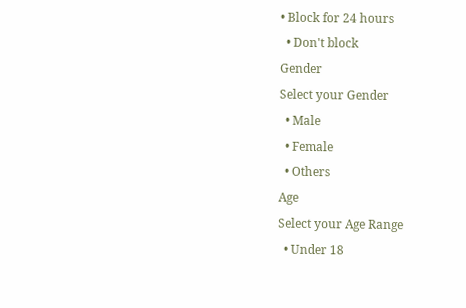• Block for 24 hours
  • Don't block
Gender
Select your Gender
  • Male
  • Female
  • Others
Age
Select your Age Range
  • Under 18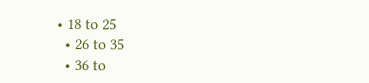• 18 to 25
  • 26 to 35
  • 36 to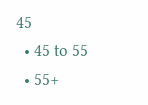45
  • 45 to 55
  • 55+